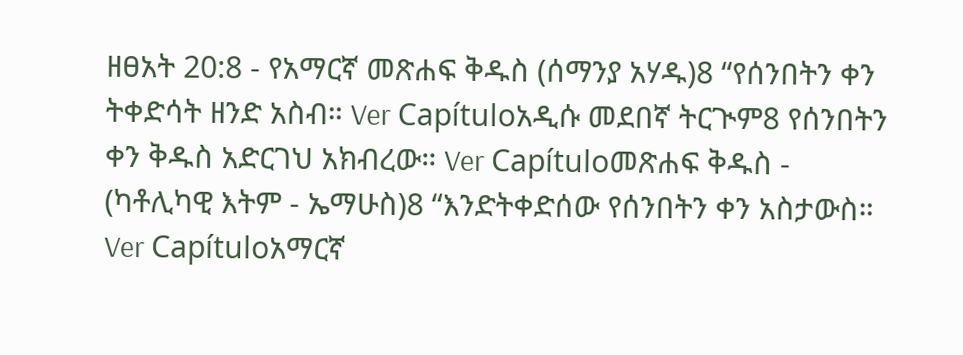ዘፀአት 20:8 - የአማርኛ መጽሐፍ ቅዱስ (ሰማንያ አሃዱ)8 “የሰንበትን ቀን ትቀድሳት ዘንድ አስብ። Ver Capítuloአዲሱ መደበኛ ትርጒም8 የሰንበትን ቀን ቅዱስ አድርገህ አክብረው። Ver Capítuloመጽሐፍ ቅዱስ - (ካቶሊካዊ እትም - ኤማሁስ)8 “እንድትቀድሰው የሰንበትን ቀን አስታውስ። Ver Capítuloአማርኛ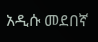አዲሱ መደበኛ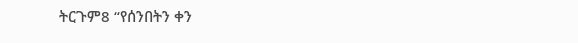ትርጉም8 “የሰንበትን ቀን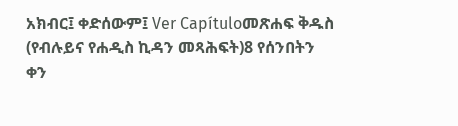አክብር፤ ቀድሰውም፤ Ver Capítuloመጽሐፍ ቅዱስ (የብሉይና የሐዲስ ኪዳን መጻሕፍት)8 የሰንበትን ቀን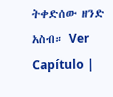ትቀድሰው ዘንድ አስብ። Ver Capítulo |